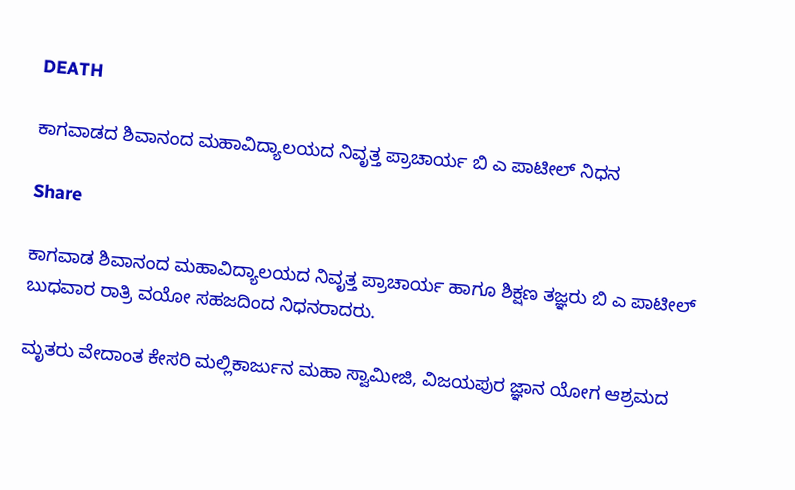DEATH

ಕಾಗವಾಡದ ಶಿವಾನಂದ ಮಹಾವಿದ್ಯಾಲಯದ ನಿವೃತ್ತ ಪ್ರಾಚಾರ್ಯ ಬಿ ಎ ಪಾಟೀಲ್ ನಿಧನ

Share

ಕಾಗವಾಡ ಶಿವಾನಂದ ಮಹಾವಿದ್ಯಾಲಯದ ನಿವೃತ್ತ ಪ್ರಾಚಾರ್ಯ ಹಾಗೂ ಶಿಕ್ಷಣ ತಜ್ಞರು ಬಿ ಎ ಪಾಟೀಲ್ ಬುಧವಾರ ರಾತ್ರಿ ವಯೋ ಸಹಜದಿಂದ ನಿಧನರಾದರು.

ಮೃತರು ವೇದಾಂತ ಕೇಸರಿ ಮಲ್ಲಿಕಾರ್ಜುನ ಮಹಾ ಸ್ವಾಮೀಜಿ, ವಿಜಯಪುರ ಜ್ಞಾನ ಯೋಗ ಆಶ್ರಮದ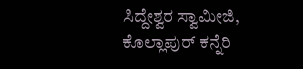ಸಿದ್ದೇಶ್ವರ ಸ್ವಾಮೀಜಿ,
ಕೊಲ್ಲಾಪುರ್ ಕನ್ನೆರಿ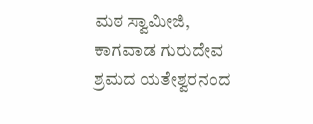ಮಠ ಸ್ವಾಮೀಜಿ, ಕಾಗವಾಡ ಗುರುದೇವ ಶ್ರಮದ ಯತೇಶ್ವರನಂದ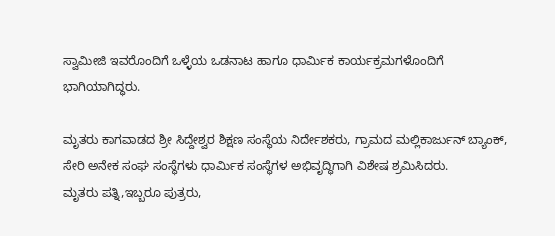ಸ್ವಾಮೀಜಿ ಇವರೊಂದಿಗೆ ಒಳ್ಳೆಯ ಒಡನಾಟ ಹಾಗೂ ಧಾರ್ಮಿಕ ಕಾರ್ಯಕ್ರಮಗಳೊಂದಿಗೆ ಭಾಗಿಯಾಗಿದ್ಧರು.

ಮೃತರು ಕಾಗವಾಡದ ಶ್ರೀ ಸಿದ್ದೇಶ್ವರ ಶಿಕ್ಷಣ ಸಂಸ್ಥೆಯ ನಿರ್ದೇಶಕರು, ಗ್ರಾಮದ ಮಲ್ಲಿಕಾರ್ಜುನ್ ಬ್ಯಾಂಕ್, ಸೇರಿ ಅನೇಕ ಸಂಘ ಸಂಸ್ಥೆಗಳು ಧಾರ್ಮಿಕ ಸಂಸ್ಥೆಗಳ ಅಭಿವೃದ್ಧಿಗಾಗಿ ವಿಶೇಷ ಶ್ರಮಿಸಿದರು.
ಮೃತರು ಪತ್ನಿ,ಇಬ್ಬರೂ ಪುತ್ರರು,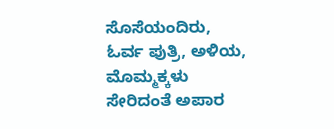ಸೊಸೆಯಂದಿರು, ಓರ್ವ ಪುತ್ರಿ, ಅಳಿಯ, ಮೊಮ್ಮಕ್ಕಳು ಸೇರಿದಂತೆ ಅಪಾರ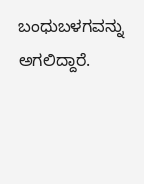ಬಂಧುಬಳಗವನ್ನು ಅಗಲಿದ್ದಾರೆ.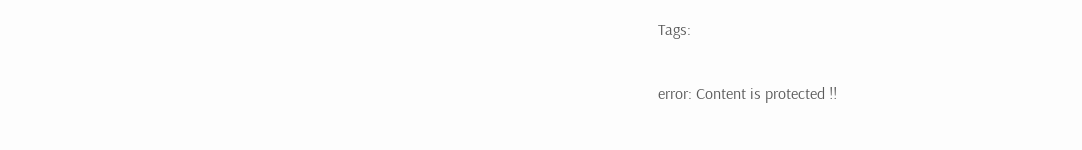Tags:

error: Content is protected !!